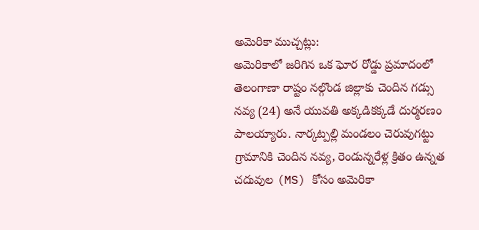అమెరికా ముచ్చట్లు:
అమెరికాలో జరిగిన ఒక ఘోర రోడ్డు ప్రమాదంలో తెలంగాణా రాష్టం నల్గొండ జిల్లాకు చెందిన గడ్సు నవ్య (24) అనే యువతి అక్కడికక్కడే దుర్మరణం పాలయ్యారు. నార్కట్పల్లి మండలం చెరువుగట్టు గ్రామానికి చెందిన నవ్య, రెండున్నరేళ్ల క్రితం ఉన్నత చదువుల (MS) కోసం అమెరికా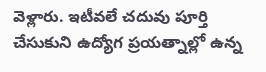వెళ్లారు. ఇటీవలే చదువు పూర్తి చేసుకుని ఉద్యోగ ప్రయత్నాల్లో ఉన్న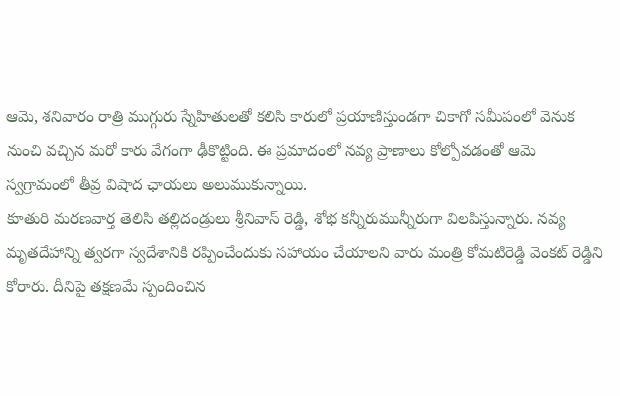ఆమె, శనివారం రాత్రి ముగ్గురు స్నేహితులతో కలిసి కారులో ప్రయాణిస్తుండగా చికాగో సమీపంలో వెనుక నుంచి వచ్చిన మరో కారు వేగంగా ఢీకొట్టింది. ఈ ప్రమాదంలో నవ్య ప్రాణాలు కోల్పోవడంతో ఆమె స్వగ్రామంలో తీవ్ర విషాద ఛాయలు అలుముకున్నాయి.
కూతురి మరణవార్త తెలిసి తల్లిదండ్రులు శ్రీనివాస్ రెడ్డి, శోభ కన్నీరుమున్నీరుగా విలపిస్తున్నారు. నవ్య మృతదేహాన్ని త్వరగా స్వదేశానికి రప్పించేందుకు సహాయం చేయాలని వారు మంత్రి కోమటిరెడ్డి వెంకట్ రెడ్డిని కోరారు. దీనిపై తక్షణమే స్పందించిన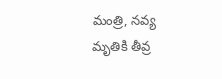మంత్రి, నవ్య మృతికి తీవ్ర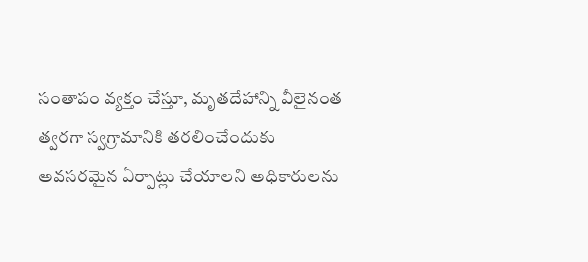సంతాపం వ్యక్తం చేస్తూ, మృతదేహాన్ని వీలైనంత త్వరగా స్వగ్రామానికి తరలించేందుకు అవసరమైన ఏర్పాట్లు చేయాలని అధికారులను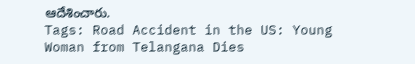ఆదేశించారు.
Tags: Road Accident in the US: Young Woman from Telangana Dies